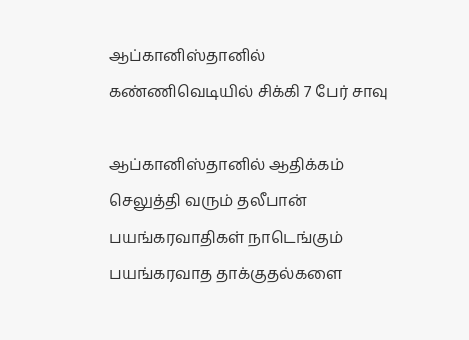ஆப்கானிஸ்தானில் கண்ணிவெடியில் சிக்கி 7 பேர் சாவு

ஆப்கானிஸ்தானில் ஆதிக்கம் செலுத்தி வரும் தலீபான் பயங்கரவாதிகள் நாடெங்கும் பயங்கரவாத தாக்குதல்களை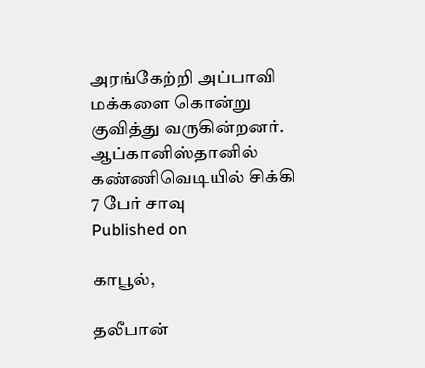அரங்கேற்றி அப்பாவி மக்களை கொன்று குவித்து வருகின்றனர்.
ஆப்கானிஸ்தானில் கண்ணிவெடியில் சிக்கி 7 பேர் சாவு
Published on

காபூல்,

தலீபான்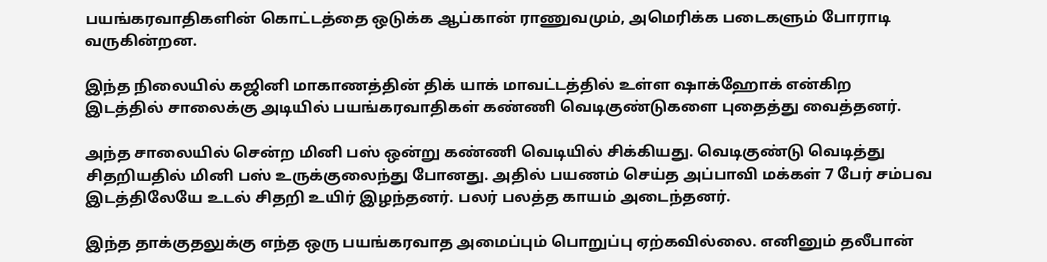பயங்கரவாதிகளின் கொட்டத்தை ஒடுக்க ஆப்கான் ராணுவமும், அமெரிக்க படைகளும் போராடி வருகின்றன.

இந்த நிலையில் கஜினி மாகாணத்தின் திக் யாக் மாவட்டத்தில் உள்ள ஷாக்ஹோக் என்கிற இடத்தில் சாலைக்கு அடியில் பயங்கரவாதிகள் கண்ணி வெடிகுண்டுகளை புதைத்து வைத்தனர்.

அந்த சாலையில் சென்ற மினி பஸ் ஒன்று கண்ணி வெடியில் சிக்கியது. வெடிகுண்டு வெடித்து சிதறியதில் மினி பஸ் உருக்குலைந்து போனது. அதில் பயணம் செய்த அப்பாவி மக்கள் 7 பேர் சம்பவ இடத்திலேயே உடல் சிதறி உயிர் இழந்தனர். பலர் பலத்த காயம் அடைந்தனர்.

இந்த தாக்குதலுக்கு எந்த ஒரு பயங்கரவாத அமைப்பும் பொறுப்பு ஏற்கவில்லை. எனினும் தலீபான்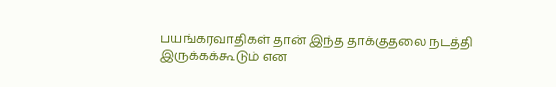பயங்கரவாதிகள் தான் இந்த தாக்குதலை நடத்தி இருக்கக்கூடும் என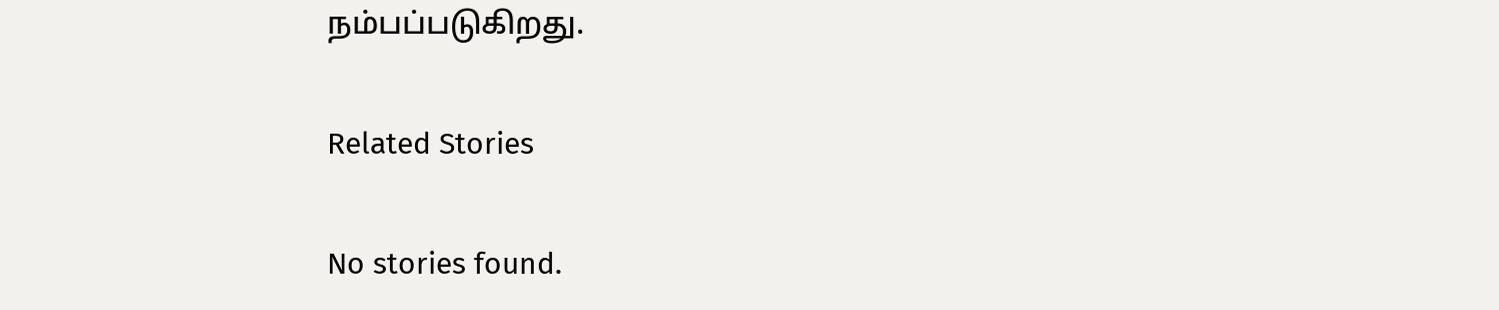நம்பப்படுகிறது.

Related Stories

No stories found.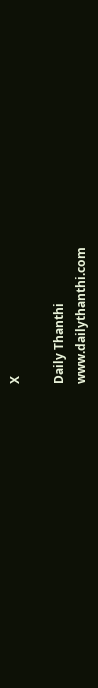X

Daily Thanthi
www.dailythanthi.com